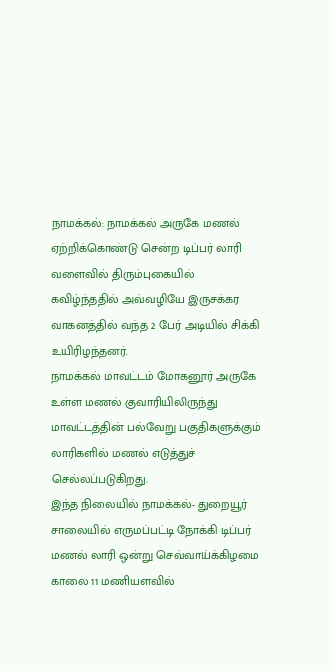நாமக்கல்: நாமக்கல் அருகே மணல் ஏற்றிக்கொண்டு சென்ற டிப்பர் லாரி வளைவில் திரும்புகையில் கவிழ்ந்ததில் அவ்வழியே இருசக்கர வாகனத்தில் வந்த 2 பேர் அடியில் சிக்கி உயிரிழந்தனர்.
நாமக்கல் மாவட்டம் மோகனூர் அருகே உள்ள மணல் குவாரியிலிருந்து மாவட்டத்தின் பல்வேறு பகுதிகளுக்கும் லாரிகளில் மணல் எடுத்துச் செல்லப்படுகிறது.
இந்த நிலையில் நாமக்கல்- துறையூர் சாலையில் எருமப்பட்டி நோக்கி டிப்பர் மணல் லாரி ஒன்று செவ்வாய்க்கிழமை காலை 11 மணியளவில்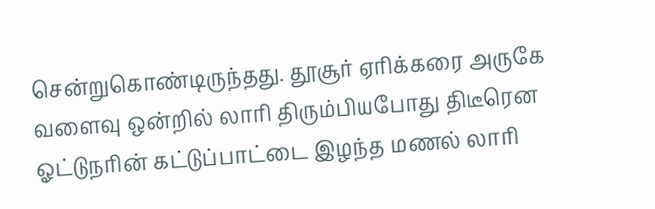சென்றுகொண்டிருந்தது. தூசூர் ஏரிக்கரை அருகே வளைவு ஒன்றில் லாரி திரும்பியபோது திடீரென ஓட்டுநரின் கட்டுப்பாட்டை இழந்த மணல் லாரி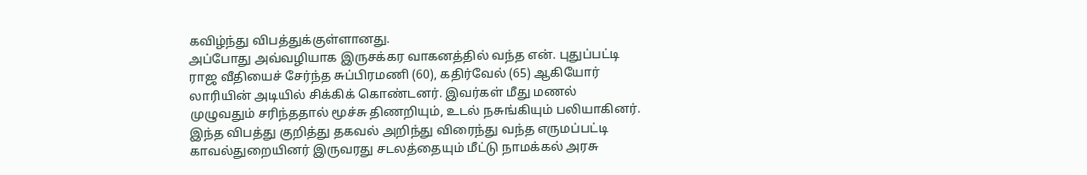கவிழ்ந்து விபத்துக்குள்ளானது.
அப்போது அவ்வழியாக இருசக்கர வாகனத்தில் வந்த என். புதுப்பட்டி ராஜ வீதியைச் சேர்ந்த சுப்பிரமணி (60), கதிர்வேல் (65) ஆகியோர் லாரியின் அடியில் சிக்கிக் கொண்டனர். இவர்கள் மீது மணல் முழுவதும் சரிந்ததால் மூச்சு திணறியும், உடல் நசுங்கியும் பலியாகினர்.
இந்த விபத்து குறித்து தகவல் அறிந்து விரைந்து வந்த எருமப்பட்டி காவல்துறையினர் இருவரது சடலத்தையும் மீட்டு நாமக்கல் அரசு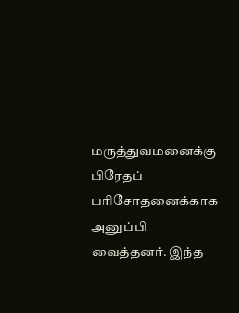மருத்துவமனைக்கு பிரேதப் பரிசோதனைக்காக அனுப்பி வைத்தனர். இந்த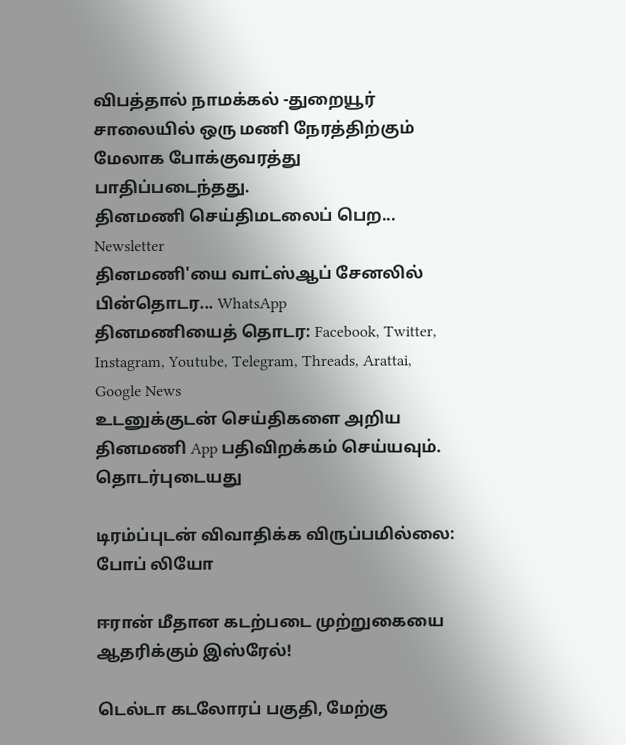விபத்தால் நாமக்கல் -துறையூர் சாலையில் ஒரு மணி நேரத்திற்கும் மேலாக போக்குவரத்து பாதிப்படைந்தது.
தினமணி செய்திமடலைப் பெற... Newsletter
தினமணி'யை வாட்ஸ்ஆப் சேனலில் பின்தொடர... WhatsApp
தினமணியைத் தொடர: Facebook, Twitter, Instagram, Youtube, Telegram, Threads, Arattai, Google News
உடனுக்குடன் செய்திகளை அறிய தினமணி App பதிவிறக்கம் செய்யவும்.
தொடர்புடையது

டிரம்ப்புடன் விவாதிக்க விருப்பமில்லை: போப் லியோ

ஈரான் மீதான கடற்படை முற்றுகையை ஆதரிக்கும் இஸ்ரேல்!

டெல்டா கடலோரப் பகுதி, மேற்கு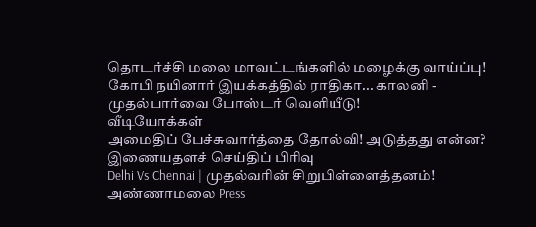தொடர்ச்சி மலை மாவட்டங்களில் மழைக்கு வாய்ப்பு!
கோபி நயினார் இயக்கத்தில் ராதிகா... காலனி - முதல்பார்வை போஸ்டர் வெளியீடு!
வீடியோக்கள்
அமைதிப் பேச்சுவார்த்தை தோல்வி! அடுத்தது என்ன?
இணையதளச் செய்திப் பிரிவு
Delhi Vs Chennai | முதல்வரின் சிறுபிள்ளைத்தனம்! அண்ணாமலை Press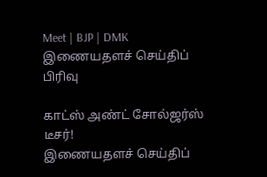Meet | BJP | DMK
இணையதளச் செய்திப் பிரிவு

காட்ஸ் அண்ட் சோல்ஜர்ஸ் டீசர்!
இணையதளச் செய்திப்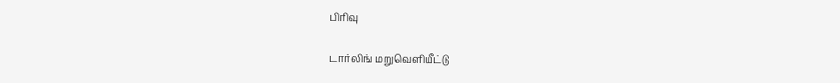பிரிவு

டார்லிங் மறுவெளியீட்டு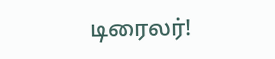டிரைலர்!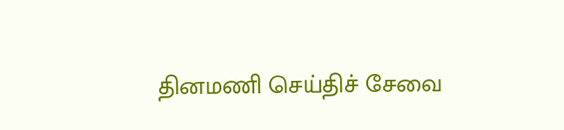தினமணி செய்திச் சேவை